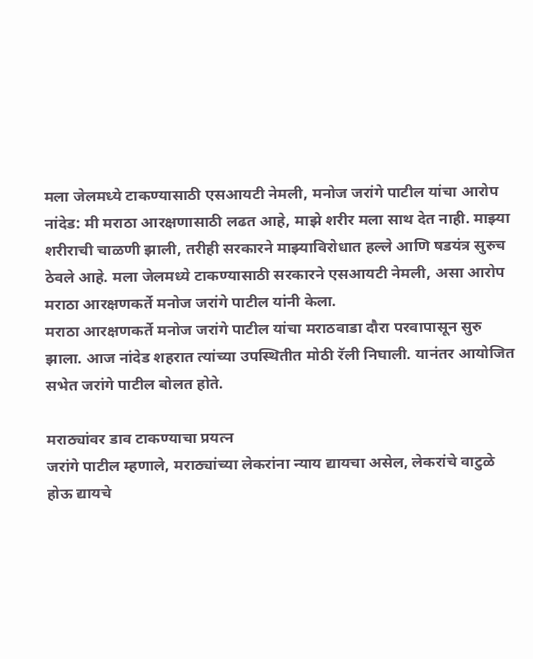मला जेलमध्ये टाकण्यासाठी एसआयटी नेमली, मनोज जरांगे पाटील यांचा आरोप
नांदेड: मी मराठा आरक्षणासाठी लढत आहे, माझे शरीर मला साथ देत नाही. माझ्या शरीराची चाळणी झाली, तरीही सरकारने माझ्याविरोधात हल्ले आणि षडयंत्र सुरुच ठेवले आहे. मला जेलमध्ये टाकण्यासाठी सरकारने एसआयटी नेमली, असा आरोप मराठा आरक्षणकर्ते मनोज जरांगे पाटील यांनी केला.
मराठा आरक्षणकर्ते मनोज जरांगे पाटील यांचा मराठवाडा दौरा परवापासून सुरु झाला. आज नांदेड शहरात त्यांच्या उपस्थितीत मोठी रॅली निघाली. यानंतर आयोजित सभेत जरांगे पाटील बोलत होते.

मराठ्यांवर डाव टाकण्याचा प्रयत्न
जरांगे पाटील म्हणाले, मराठ्यांच्या लेकरांना न्याय द्यायचा असेल, लेकरांचे वाटुळे होऊ द्यायचे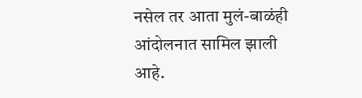नसेल तर आता मुलं-बाळंही आंदोलनात सामिल झाली आहे.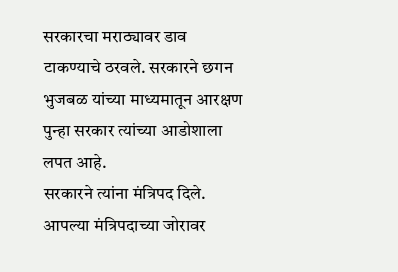सरकारचा मराठ्यावर डाव टाकण्याचे ठरवले. सरकारने छगन भुजबळ यांच्या माध्यमातून आरक्षण पुन्हा सरकार त्यांच्या आडोशाला लपत आहे.
सरकारने त्यांना मंत्रिपद दिले. आपल्या मंत्रिपदाच्या जोरावर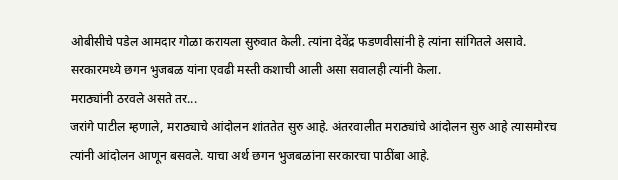ओबीसीचे पडेल आमदार गोळा करायला सुरुवात केली. त्यांना देवेंद्र फडणवीसांनी हे त्यांना सांगितले असावे. सरकारमध्ये छगन भुजबळ यांना एवढी मस्ती कशाची आली असा सवालही त्यांनी केला.
मराठ्यांनी ठरवले असते तर...
जरांगे पाटील म्हणाले, मराठ्याचे आंदोलन शांततेत सुरु आहे. अंतरवालीत मराठ्यांचे आंदोलन सुरु आहे त्यासमोरच त्यांनी आंदोलन आणून बसवले. याचा अर्थ छगन भुजबळांना सरकारचा पाठींबा आहे.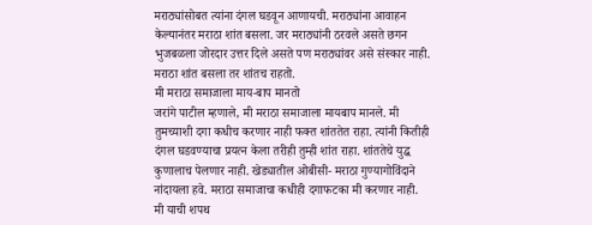मराठ्यांसोबत त्यांना दंगल घडवून आणायची. मराठ्यांना आवाहन केल्यानंतर मराठा शांत बसला. जर मराठ्यांनी ठरवले असते छगन भुजबळला जोरदार उत्तर दिले असते पण मराठ्यांवर असे संस्कार नाही. मराठा शांत बसला तर शांतच राहतो.
मी मराठा समाजाला माय-बाप मानतो
जरांगे पाटील म्हणाले, मी मराठा समाजाला मायबाप मानले. मी तुमच्याशी दगा कधीच करणार नाही फक्त शांततेत राहा. त्यांनी कितीही दंगल घडवण्याचा प्रयत्न केला तरीही तुम्ही शांत राहा. शांततेचे युद्ध कुणालाच पेलणार नाही. खेड्यातील ओबीसी- मराठा गुण्यागोविंदाने नांदायला हवे. मराठा समाजाचा कधीही दगाफटका मी करणार नाही.
मी याची शपथ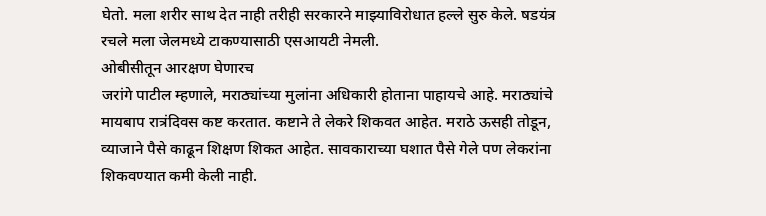घेतो. मला शरीर साथ देत नाही तरीही सरकारने माझ्याविरोधात हल्ले सुरु केले. षडयंत्र रचले मला जेलमध्ये टाकण्यासाठी एसआयटी नेमली.
ओबीसीतून आरक्षण घेणारच
जरांगे पाटील म्हणाले, मराठ्यांच्या मुलांना अधिकारी होताना पाहायचे आहे. मराठ्यांचे मायबाप रात्रंदिवस कष्ट करतात. कष्टाने ते लेकरे शिकवत आहेत. मराठे ऊसही तोडून, व्याजाने पैसे काढून शिक्षण शिकत आहेत. सावकाराच्या घशात पैसे गेले पण लेकरांना शिकवण्यात कमी केली नाही.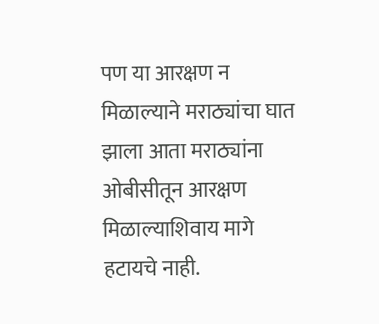पण या आरक्षण न मिळाल्याने मराठ्यांचा घात झाला आता मराठ्यांना ओबीसीतून आरक्षण मिळाल्याशिवाय मागे हटायचे नाही.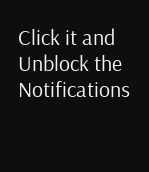Click it and Unblock the Notifications